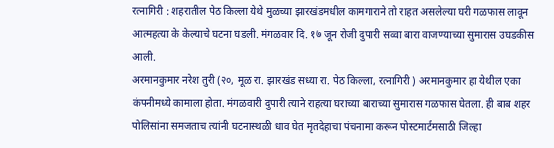रत्नागिरी : शहरातील पेठ किल्ला येथे मुळच्या झारखंडमधील कामगाराने तो राहत असलेल्या घरी गळफास लावून आत्महत्या के केल्याचे घटना घडली. मंगळवार दि. १७ जून रोजी दुपारी सव्वा बारा वाजण्याच्या सुमारास उघडकीस आली.
अरमानकुमार नरेश तुरी (२०, मूळ रा. झारखंड सध्या रा. पेठ किल्ला, रत्नागिरी ) अरमानकुमार हा येथील एका कंपनीमध्ये कामाला होता. मंगळवारी दुपारी त्याने राहत्या घराच्या बाराच्या सुमारास गळफास घेतला. ही बाब शहर पोलिसांना समजताच त्यांनी घटनास्थळी धाव घेत मृतदेहाचा पंचनामा करून पोस्टमार्टमसाठी जिल्हा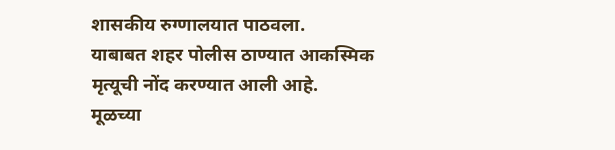शासकीय रुग्णालयात पाठवला.
याबाबत शहर पोलीस ठाण्यात आकस्मिक मृत्यूची नोंद करण्यात आली आहे.
मूळच्या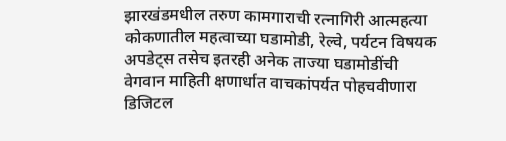झारखंडमधील तरुण कामगाराची रत्नागिरी आत्महत्या
कोकणातील महत्वाच्या घडामोडी, रेल्वे, पर्यटन विषयक अपडेट्स तसेच इतरही अनेक ताज्या घडामोडींची वेगवान माहिती क्षणार्धात वाचकांपर्यत पोहचवीणारा डिजिटल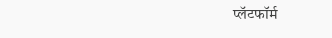प्लॅटफॉर्म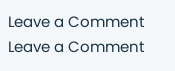Leave a Comment
Leave a Comment